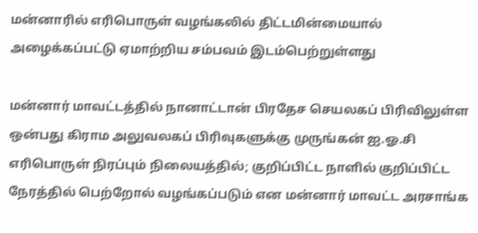மன்னாரில் எரிபொருள் வழங்கலில் திட்டமின்மையால் அழைக்கப்பட்டு ஏமாற்றிய சம்பவம் இடம்பெற்றுள்ளது

மன்னார் மாவட்டத்தில் நானாட்டான் பிரதேச செயலகப் பிரிவிலுள்ள ஒன்பது கிராம அலுவலகப் பிரிவுகளுக்கு முருங்கன் ஐ.ஓ.சி எரிபொருள் நிரப்பும் நிலையத்தில்; குறிப்பிட்ட நாளில் குறிப்பிட்ட நேரத்தில் பெற்றோல் வழங்கப்படும் என மன்னார் மாவட்ட அரசாங்க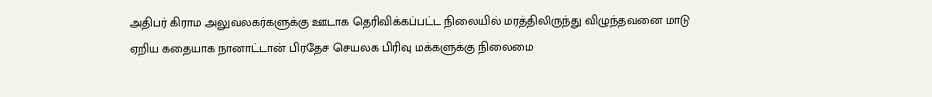அதிபர் கிராம அலுவலகர்களுக்கு ஊடாக தெரிவிக்கப்பட்ட நிலையில் மரத்திலிருந்து விழுந்தவனை மாடு ஏறிய கதையாக நானாட்டான் பிரதேச செயலக பிரிவு மக்களுக்கு நிலைமை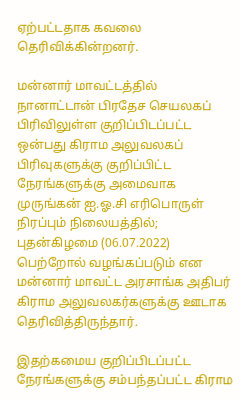ஏற்பட்டதாக கவலை தெரிவிக்கின்றனர்.

மன்னார் மாவட்டத்தில் நானாட்டான் பிரதேச செயலகப் பிரிவிலுள்ள குறிப்பிடப்பட்ட ஒன்பது கிராம அலுவலகப் பிரிவுகளுக்கு குறிப்பிட்ட நேரங்களுக்கு அமைவாக முருங்கன் ஐ.ஓ.சி எரிபொருள் நிரப்பும் நிலையத்தில்; புதன்கிழமை (06.07.2022) பெற்றோல் வழங்கப்படும் என மன்னார் மாவட்ட அரசாங்க அதிபர் கிராம அலுவலகர்களுக்கு ஊடாக தெரிவித்திருந்தார்.

இதற்கமைய குறிப்பிடப்பட்ட நேரங்களுக்கு சம்பந்தப்பட்ட கிராம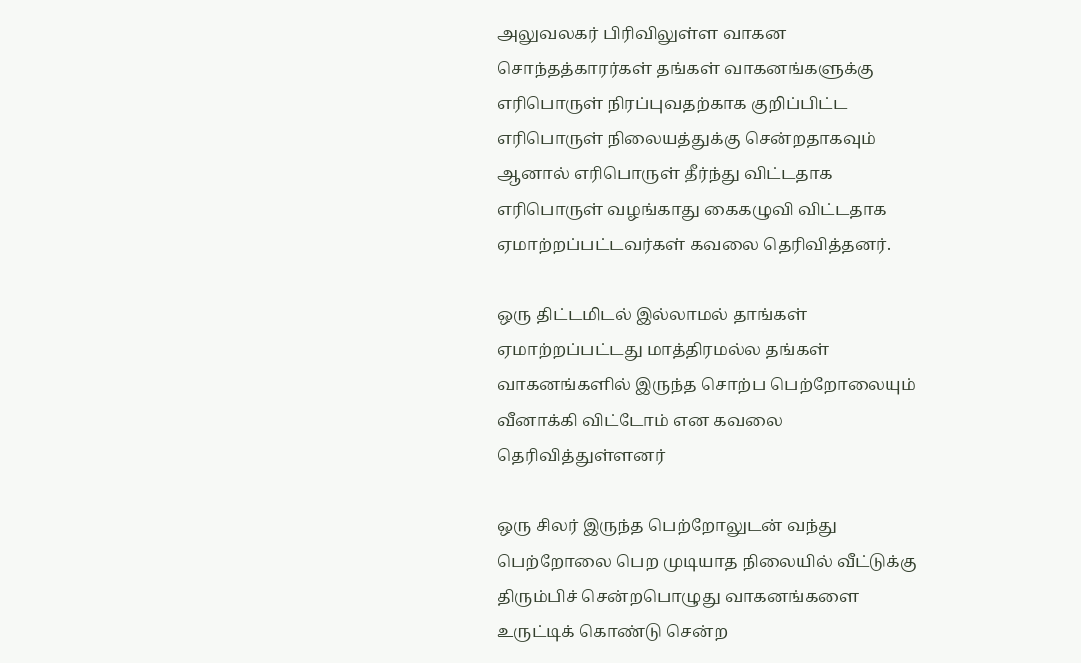அலுவலகர் பிரிவிலுள்ள வாகன சொந்தத்காரர்கள் தங்கள் வாகனங்களுக்கு எரிபொருள் நிரப்புவதற்காக குறிப்பிட்ட எரிபொருள் நிலையத்துக்கு சென்றதாகவும் ஆனால் எரிபொருள் தீர்ந்து விட்டதாக எரிபொருள் வழங்காது கைகழுவி விட்டதாக ஏமாற்றப்பட்டவர்கள் கவலை தெரிவித்தனர்.

ஒரு திட்டமிடல் இல்லாமல் தாங்கள் ஏமாற்றப்பட்டது மாத்திரமல்ல தங்கள் வாகனங்களில் இருந்த சொற்ப பெற்றோலையும் வீனாக்கி விட்டோம் என கவலை தெரிவித்துள்ளனர்

ஒரு சிலர் இருந்த பெற்றோலுடன் வந்து பெற்றோலை பெற முடியாத நிலையில் வீட்டுக்கு திரும்பிச் சென்றபொழுது வாகனங்களை உருட்டிக் கொண்டு சென்ற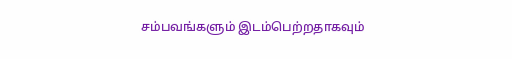சம்பவங்களும் இடம்பெற்றதாகவும்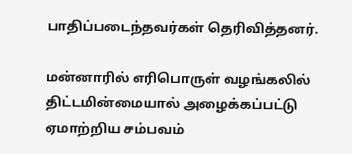பாதிப்படைந்தவர்கள் தெரிவித்தனர்.

மன்னாரில் எரிபொருள் வழங்கலில் திட்டமின்மையால் அழைக்கப்பட்டு ஏமாற்றிய சம்பவம்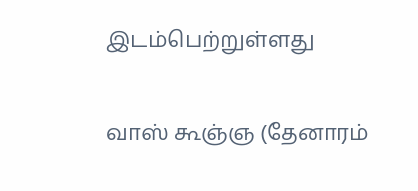இடம்பெற்றுள்ளது

வாஸ் கூஞ்ஞ (தேனாரம்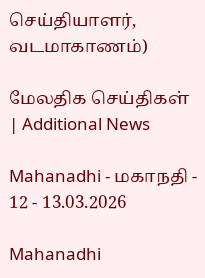செய்தியாளர், வடமாகாணம்)

மேலதிக செய்திகள் | Additional News

Mahanadhi - மகாநதி - 12 - 13.03.2026

Mahanadhi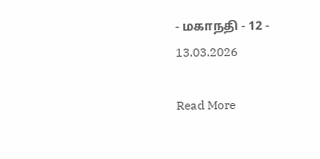- மகாநதி - 12 - 13.03.2026

Read More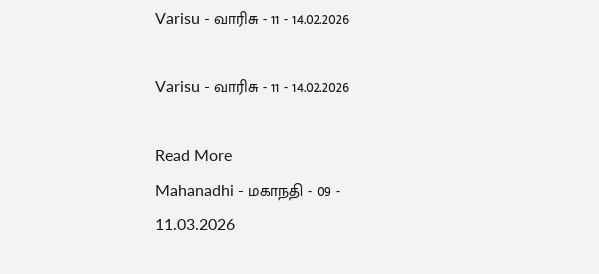Varisu - வாரிசு - 11 - 14.02.2026

Varisu - வாரிசு - 11 - 14.02.2026

Read More
Mahanadhi - மகாநதி - 09 - 11.03.2026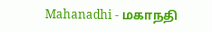Mahanadhi - மகாநதி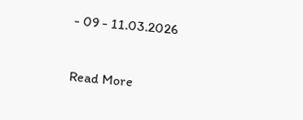- 09 - 11.03.2026

Read More